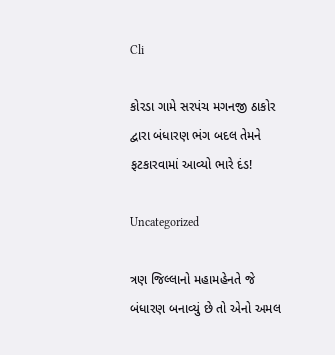Cli

કોરડા ગામે સરપંચ મગનજી ઠાકોર દ્વારા બંધારણ ભંગ બદલ તેમને ફટકારવામાં આવ્યો ભારે દંડ!

Uncategorized

ત્રણ જિલ્લાનો મહામહેનતે જે બંધારણ બનાવ્યું છે તો એનો અમલ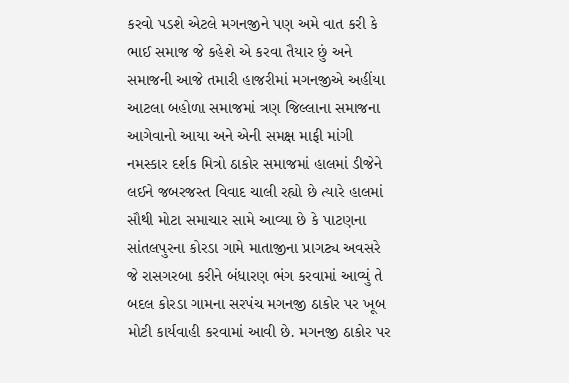કરવો પડશે એટલે મગનજીને પણ અમે વાત કરી કે ભાઈ સમાજ જે કહેશે એ કરવા તૈયાર છું અને સમાજની આજે તમારી હાજરીમાં મગનજીએ અહીંયા આટલા બહોળા સમાજમાં ત્રણ જિલ્લાના સમાજના આગેવાનો આયા અને એની સમક્ષ માફી માંગી નમસ્કાર દર્શક મિત્રો ઠાકોર સમાજમાં હાલમાં ડીજેને લઈને જબરજસ્ત વિવાદ ચાલી રહ્યો છે ત્યારે હાલમાં સૌથી મોટા સમાચાર સામે આવ્યા છે કે પાટણના સાંતલપુરના કોરડા ગામે માતાજીના પ્રાગટ્ય અવસરે જે રાસગરબા કરીને બંધારણ ભંગ કરવામાં આવ્યું તે બદલ કોરડા ગામના સરપંચ મગનજી ઠાકોર પર ખૂબ મોટી કાર્યવાહી કરવામાં આવી છે. મગનજી ઠાકોર પર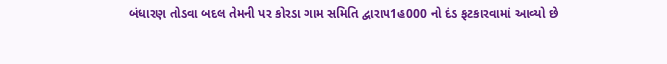બંધારણ તોડવા બદલ તેમની પર કોરડા ગામ સમિતિ દ્વારા૫1હ000 નો દંડ ફટકારવામાં આવ્યો છે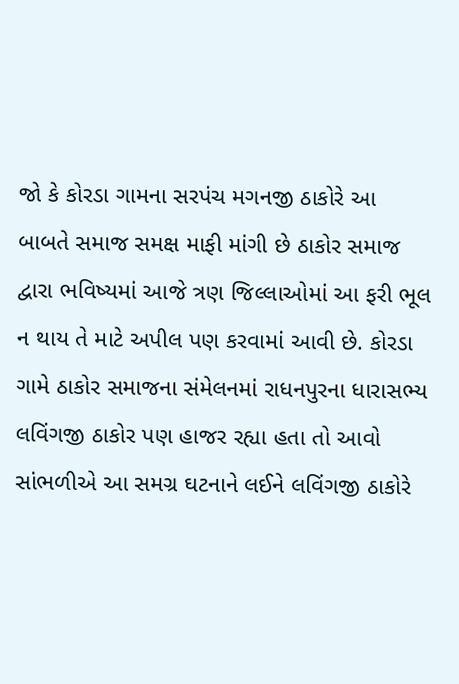જો કે કોરડા ગામના સરપંચ મગનજી ઠાકોરે આ બાબતે સમાજ સમક્ષ માફી માંગી છે ઠાકોર સમાજ દ્વારા ભવિષ્યમાં આજે ત્રણ જિલ્લાઓમાં આ ફરી ભૂલ ન થાય તે માટે અપીલ પણ કરવામાં આવી છે. કોરડા ગામે ઠાકોર સમાજના સંમેલનમાં રાધનપુરના ધારાસભ્ય લવિંગજી ઠાકોર પણ હાજર રહ્યા હતા તો આવો સાંભળીએ આ સમગ્ર ઘટનાને લઈને લવિંગજી ઠાકોરે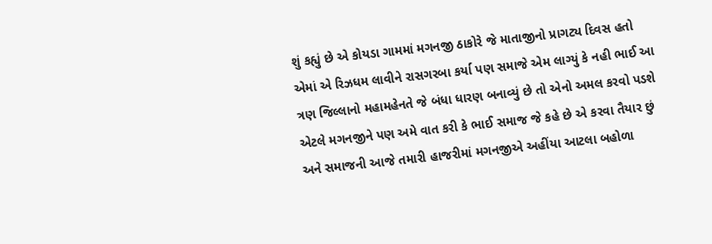શું કહ્યું છે એ કોયડા ગામમાં મગનજી ઠાકોરે જે માતાજીનો પ્રાગટ્ય દિવસ હતો એમાં એ રિઝધમ લાવીને રાસગરબા કર્યા પણ સમાજે એમ લાગ્યું કે નહી ભાઈ આ ત્રણ જિલ્લાનો મહામહેનતે જે બંધા ધારણ બનાવ્યું છે તો એનો અમલ કરવો પડશે એટલે મગનજીને પણ અમે વાત કરી કે ભાઈ સમાજ જે કહે છે એ કરવા તૈયાર છું અને સમાજની આજે તમારી હાજરીમાં મગનજીએ અહીંયા આટલા બહોળા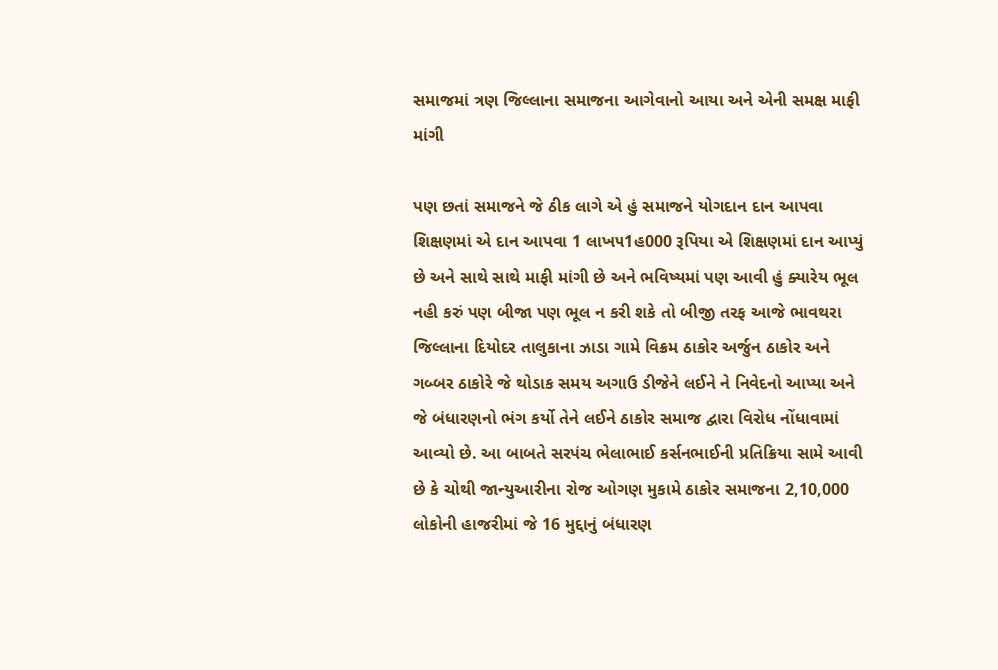સમાજમાં ત્રણ જિલ્લાના સમાજના આગેવાનો આયા અને એની સમક્ષ માફી માંગી

પણ છતાં સમાજને જે ઠીક લાગે એ હું સમાજને યોગદાન દાન આપવા શિક્ષણમાં એ દાન આપવા 1 લાખ૫1હ000 રૂપિયા એ શિક્ષણમાં દાન આપ્યું છે અને સાથે સાથે માફી માંગી છે અને ભવિષ્યમાં પણ આવી હું ક્યારેય ભૂલ નહી કરું પણ બીજા પણ ભૂલ ન કરી શકે તો બીજી તરફ આજે ભાવથરા જિલ્લાના દિયોદર તાલુકાના ઝાડા ગામે વિક્રમ ઠાકોર અર્જુન ઠાકોર અને ગબ્બર ઠાકોરે જે થોડાક સમય અગાઉ ડીજેને લઈને ને નિવેદનો આપ્યા અને જે બંધારણનો ભંગ કર્યો તેને લઈને ઠાકોર સમાજ દ્વારા વિરોધ નોંધાવામાં આવ્યો છે. આ બાબતે સરપંચ ભેલાભાઈ કર્સનભાઈની પ્રતિક્રિયા સામે આવી છે કે ચોથી જાન્યુઆરીના રોજ ઓગણ મુકામે ઠાકોર સમાજના 2,10,000 લોકોની હાજરીમાં જે 16 મુદ્દાનું બંધારણ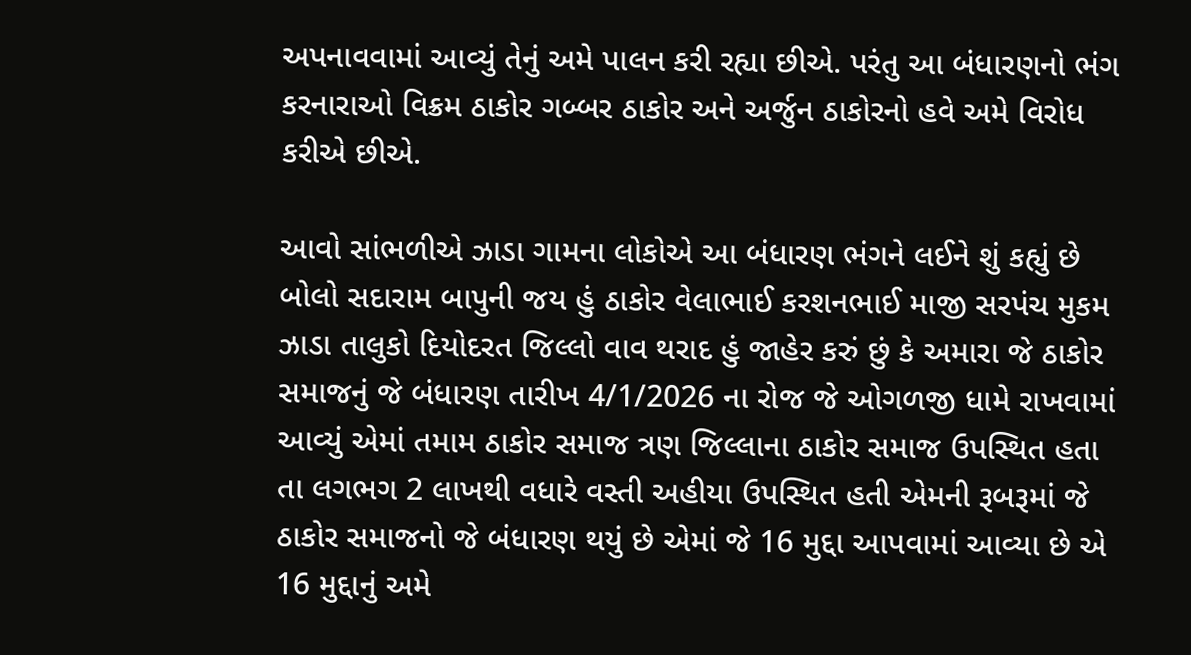અપનાવવામાં આવ્યું તેનું અમે પાલન કરી રહ્યા છીએ. પરંતુ આ બંધારણનો ભંગ કરનારાઓ વિક્રમ ઠાકોર ગબ્બર ઠાકોર અને અર્જુન ઠાકોરનો હવે અમે વિરોધ કરીએ છીએ.

આવો સાંભળીએ ઝાડા ગામના લોકોએ આ બંધારણ ભંગને લઈને શું કહ્યું છે બોલો સદારામ બાપુની જય હું ઠાકોર વેલાભાઈ કરશનભાઈ માજી સરપંચ મુકમ ઝાડા તાલુકો દિયોદરત જિલ્લો વાવ થરાદ હું જાહેર કરું છું કે અમારા જે ઠાકોર સમાજનું જે બંધારણ તારીખ 4/1/2026 ના રોજ જે ઓગળજી ધામે રાખવામાં આવ્યું એમાં તમામ ઠાકોર સમાજ ત્રણ જિલ્લાના ઠાકોર સમાજ ઉપસ્થિત હતા તા લગભગ 2 લાખથી વધારે વસ્તી અહીયા ઉપસ્થિત હતી એમની રૂબરૂમાં જે ઠાકોર સમાજનો જે બંધારણ થયું છે એમાં જે 16 મુદ્દા આપવામાં આવ્યા છે એ 16 મુદ્દાનું અમે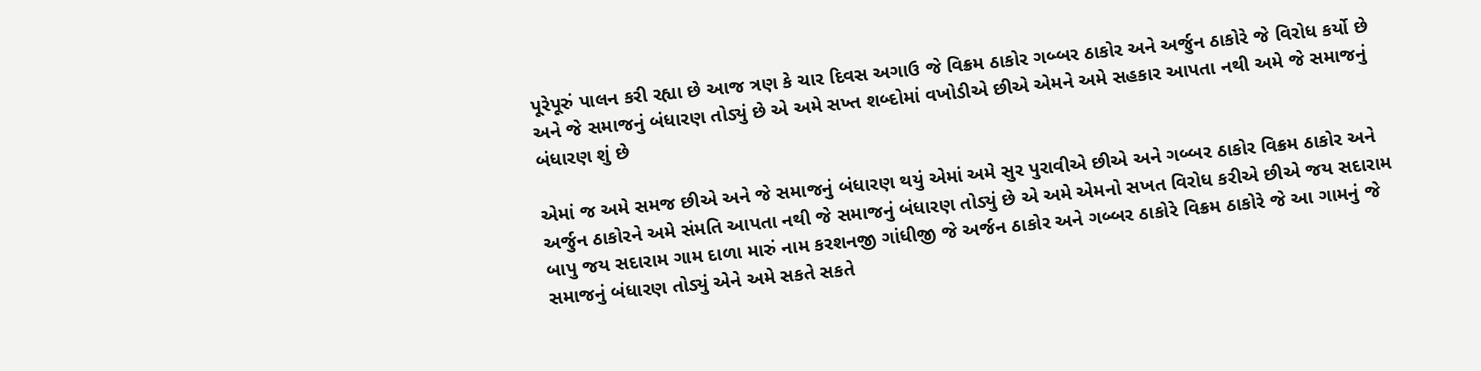પૂરેપૂરું પાલન કરી રહ્યા છે આજ ત્રણ કે ચાર દિવસ અગાઉ જે વિક્રમ ઠાકોર ગબ્બર ઠાકોર અને અર્જુન ઠાકોરે જે વિરોધ કર્યો છે અને જે સમાજનું બંધારણ તોડ્યું છે એ અમે સખ્ત શબ્દોમાં વખોડીએ છીએ એમને અમે સહકાર આપતા નથી અમે જે સમાજનું બંધારણ શું છે

એમાં જ અમે સમજ છીએ અને જે સમાજનું બંધારણ થયું એમાં અમે સુર પુરાવીએ છીએ અને ગબ્બર ઠાકોર વિક્રમ ઠાકોર અને અર્જુન ઠાકોરને અમે સંમતિ આપતા નથી જે સમાજનું બંધારણ તોડ્યું છે એ અમે એમનો સખત વિરોધ કરીએ છીએ જય સદારામ બાપુ જય સદારામ ગામ દાળા મારું નામ કરશનજી ગાંધીજી જે અર્જન ઠાકોર અને ગબ્બર ઠાકોરે વિક્રમ ઠાકોરે જે આ ગામનું જે સમાજનું બંધારણ તોડ્યું એને અમે સકતે સકતે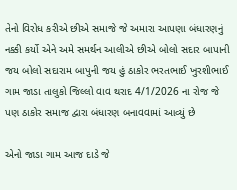તેનો વિરોધ કરીએ છીએ સમાજે જે અમારા આપણા બંધારણનું નક્કી કર્યો એને અમે સમર્થન આલીએ છીએ બોલો સદાર બાપાની જય બોલો સદારામ બાપુની જય હું ઠાકોર ભરતભાઈ ખુરશીભાઈ ગામ જાડા તાલુકો જિલ્લો વાવ થરાદ 4/1/2026 ના રોજ જે પણ ઠાકોર સમાજ દ્વારા બંધારણ બનાવવામાં આવ્યું છે

એનો જાડા ગામ આજ દાડે જે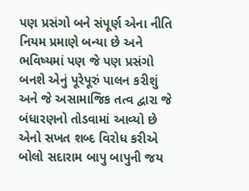પણ પ્રસંગો બને સંપૂર્ણ એના નીતિ નિયમ પ્રમાણે બન્યા છે અને ભવિષ્યમાં પણ જે પણ પ્રસંગો બનશે એનું પૂરેપૂરું પાલન કરીશું અને જે અસામાજિક તત્વ દ્વારા જે બંધારણનો તોડવામાં આવ્યો છે એનો સખત શબ્દ વિરોધ કરીએ બોલો સદારામ બાપુ બાપુની જય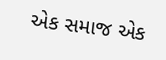એક સમાજ એક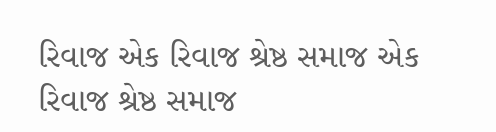રિવાજ એક રિવાજ શ્રેષ્ઠ સમાજ એક રિવાજ શ્રેષ્ઠ સમાજ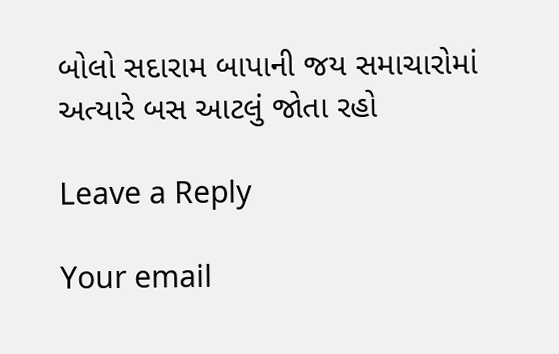બોલો સદારામ બાપાની જય સમાચારોમાં અત્યારે બસ આટલું જોતા રહો

Leave a Reply

Your email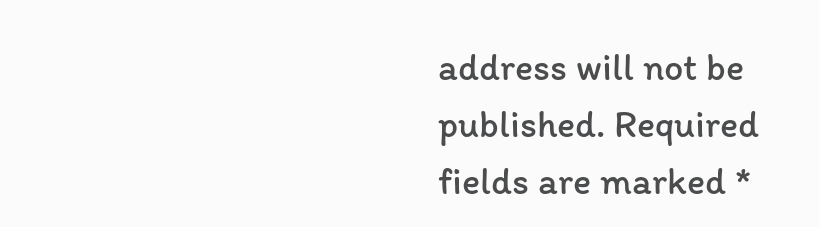address will not be published. Required fields are marked *